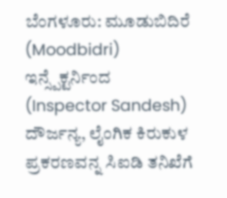ಬೆಂಗಳೂರು: ಮೂಡುಬಿದಿರೆ (Moodbidri) ಇನ್ಸ್ಪೆಕ್ಟರ್ನಿಂದ (Inspector Sandesh) ದೌರ್ಜನ್ಯ, ಲೈಂಗಿಕ ಕಿರುಕುಳ ಪ್ರಕರಣವನ್ನ ಸಿಐಡಿ ತನಿಖೆಗೆ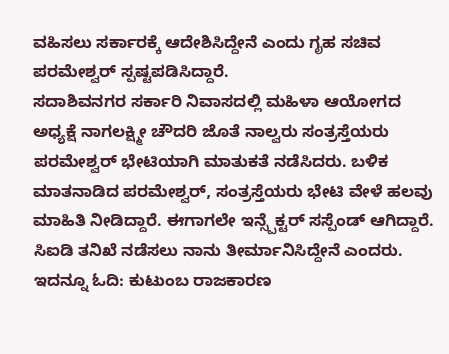ವಹಿಸಲು ಸರ್ಕಾರಕ್ಕೆ ಆದೇಶಿಸಿದ್ದೇನೆ ಎಂದು ಗೃಹ ಸಚಿವ ಪರಮೇಶ್ವರ್ ಸ್ಪಷ್ಟಪಡಿಸಿದ್ದಾರೆ.
ಸದಾಶಿವನಗರ ಸರ್ಕಾರಿ ನಿವಾಸದಲ್ಲಿ ಮಹಿಳಾ ಆಯೋಗದ ಅಧ್ಯಕ್ಷೆ ನಾಗಲಕ್ಷ್ಮೀ ಚೌದರಿ ಜೊತೆ ನಾಲ್ವರು ಸಂತ್ರಸ್ತೆಯರು ಪರಮೇಶ್ವರ್ ಭೇಟಿಯಾಗಿ ಮಾತುಕತೆ ನಡೆಸಿದರು. ಬಳಿಕ ಮಾತನಾಡಿದ ಪರಮೇಶ್ವರ್, ಸಂತ್ರಸ್ತೆಯರು ಭೇಟಿ ವೇಳೆ ಹಲವು ಮಾಹಿತಿ ನೀಡಿದ್ದಾರೆ. ಈಗಾಗಲೇ ಇನ್ಸ್ಪೆಕ್ಟರ್ ಸಸ್ಪೆಂಡ್ ಆಗಿದ್ದಾರೆ. ಸಿಐಡಿ ತನಿಖೆ ನಡೆಸಲು ನಾನು ತೀರ್ಮಾನಿಸಿದ್ದೇನೆ ಎಂದರು. ಇದನ್ನೂ ಓದಿ: ಕುಟುಂಬ ರಾಜಕಾರಣ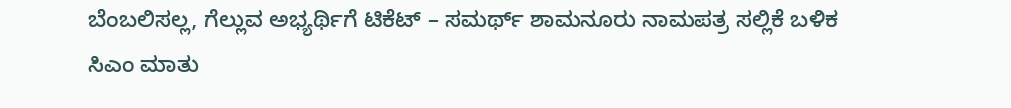ಬೆಂಬಲಿಸಲ್ಲ, ಗೆಲ್ಲುವ ಅಭ್ಯರ್ಥಿಗೆ ಟಿಕೆಟ್ – ಸಮರ್ಥ್ ಶಾಮನೂರು ನಾಮಪತ್ರ ಸಲ್ಲಿಕೆ ಬಳಿಕ ಸಿಎಂ ಮಾತು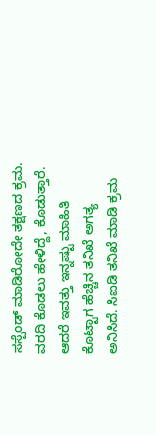ಸಸ್ಪೆಂಡ್ ಮಾಡಿರೋದೇ ತಕ್ಷಣದ ಕ್ರಮ. ವರದಿ ಕೊಡಲು ಹೇಳಿದ್ದೆ, ಕೊಡುತ್ತಾರೆ. ಆದರೆ ಇವತ್ತು ಇನ್ನಷ್ಟು ಮಾಹಿತಿ ಕೊಟ್ಟಾಗ ಹೆಚ್ಚಿನ ತನಿಖೆ ಅಗತ್ಯ ಅನಿಸಿದೆ. ಸಿಐಡಿ ತನಿಖೆ ಮಾಡಿ ಕ್ರಮ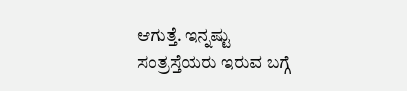ಆಗುತ್ತೆ. ಇನ್ನಷ್ಟು ಸಂತ್ರಸ್ತೆಯರು ಇರುವ ಬಗ್ಗೆ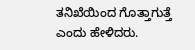ತನಿಖೆಯಿಂದ ಗೊತ್ತಾಗುತ್ತೆ ಎಂದು ಹೇಳಿದರು.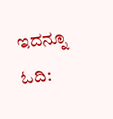ಇದನ್ನೂ ಓದಿ: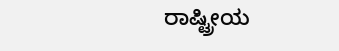ರಾಷ್ಟ್ರೀಯ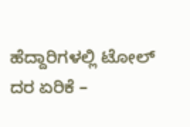ಹೆದ್ದಾರಿಗಳಲ್ಲಿ ಟೋಲ್ ದರ ಏರಿಕೆ –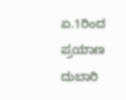ಏ.1ರಿಂದ ಪ್ರಯಾಣ ದುಬಾರಿ